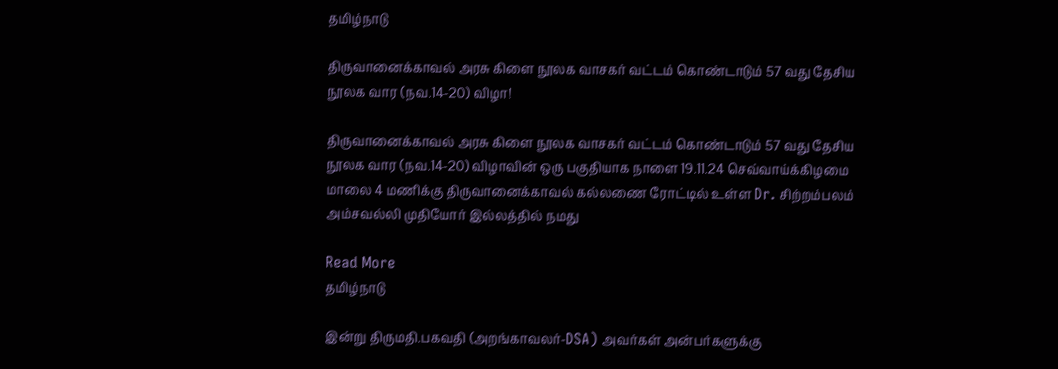தமிழ்நாடு

திருவானைக்காவல் அரசு கிளை நூலக வாசகர் வட்டம் கொண்டாடும் 57 வது தேசிய நூலக வார (நவ.14-20) விழா!

திருவானைக்காவல் அரசு கிளை நூலக வாசகர் வட்டம் கொண்டாடும் 57 வது தேசிய நூலக வார (நவ.14-20) விழாவின் ஒரு பகுதியாக நாளை 19.11.24 செவ்வாய்க்கிழமை மாலை 4 மணிக்கு திருவானைக்காவல் கல்லணை ரோட்டில் உள்ள Dr. சிற்றம்பலம் அம்சவல்லி முதியோர் இல்லத்தில் நமது

Read More
தமிழ்நாடு

இன்று திருமதி.பகவதி (அறங்காவலர்-DSA) அவர்கள் அன்பர்களுக்கு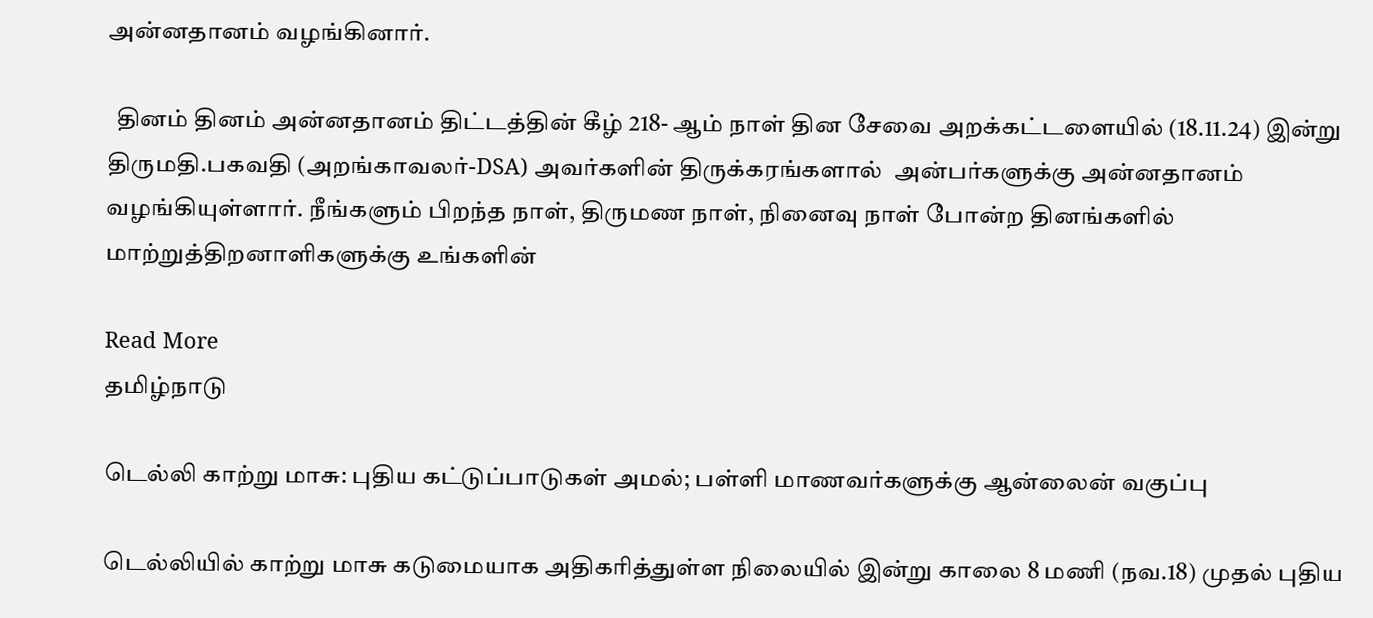அன்னதானம் வழங்கினார்.

  தினம் தினம் அன்னதானம் திட்டத்தின் கீழ் 218- ஆம் நாள் தின சேவை அறக்கட்டளையில் (18.11.24) இன்று திருமதி.பகவதி (அறங்காவலர்-DSA) அவர்களின் திருக்கரங்களால்  அன்பர்களுக்கு அன்னதானம் வழங்கியுள்ளார். நீங்களும் பிறந்த நாள், திருமண நாள், நினைவு நாள் போன்ற தினங்களில் மாற்றுத்திறனாளிகளுக்கு உங்களின்

Read More
தமிழ்நாடு

டெல்லி காற்று மாசு: புதிய கட்டுப்பாடுகள் அமல்; பள்ளி மாணவர்களுக்கு ஆன்லைன் வகுப்பு

டெல்லியில் காற்று மாசு கடுமையாக அதிகரித்துள்ள நிலையில் இன்று காலை 8 மணி (நவ.18) முதல் புதிய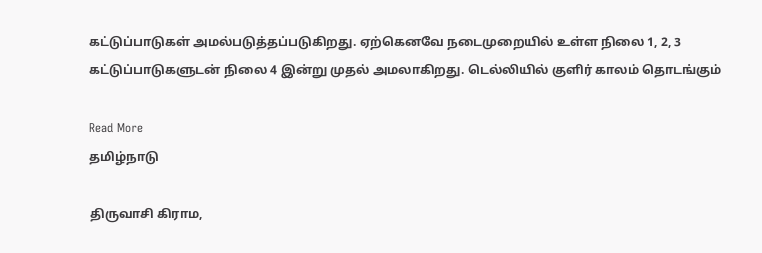கட்டுப்பாடுகள் அமல்படுத்தப்படுகிறது. ஏற்கெனவே நடைமுறையில் உள்ள நிலை 1, 2, 3 கட்டுப்பாடுகளுடன் நிலை 4 இன்று முதல் அமலாகிறது. டெல்லியில் குளிர் காலம் தொடங்கும்

Read More
தமிழ்நாடு

திருவாசி கிராம,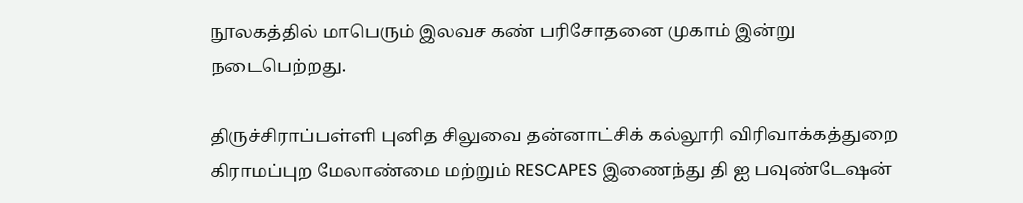நூலகத்தில் மாபெரும் இலவச கண் பரிசோதனை முகாம் இன்று நடைபெற்றது.

திருச்சிராப்பள்ளி புனித சிலுவை தன்னாட்சிக் கல்லூரி விரிவாக்கத்துறை கிராமப்புற மேலாண்மை மற்றும் RESCAPES இணைந்து தி ஐ பவுண்டேஷன்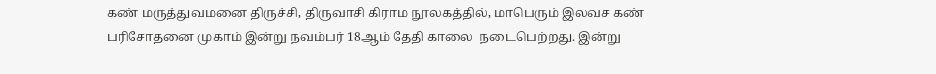கண் மருத்துவமனை திருச்சி, திருவாசி கிராம நூலகத்தில், மாபெரும் இலவச கண் பரிசோதனை முகாம் இன்று நவம்பர் 18ஆம் தேதி காலை  நடைபெற்றது. இன்று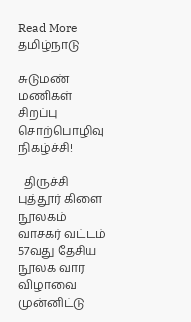Read More
தமிழ்நாடு

சுடுமண் மணிகள்
சிறப்பு சொற்பொழிவு நிகழ்ச்சி!

  திருச்சி புத்தூர் கிளை நூலகம் வாசகர் வட்டம் 57வது தேசிய நூலக வார விழாவை முன்னிட்டு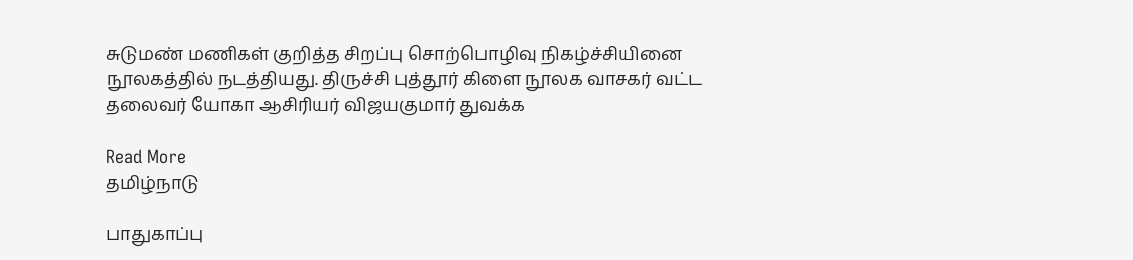சுடுமண் மணிகள் குறித்த சிறப்பு சொற்பொழிவு நிகழ்ச்சியினை நூலகத்தில் நடத்தியது. திருச்சி புத்தூர் கிளை நூலக வாசகர் வட்ட தலைவர் யோகா ஆசிரியர் விஜயகுமார் துவக்க

Read More
தமிழ்நாடு

பாதுகாப்பு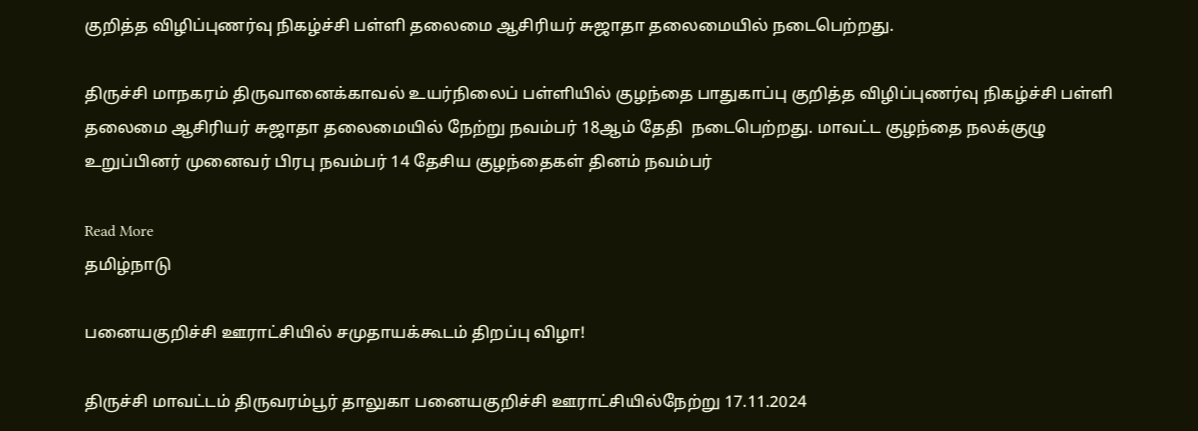குறித்த விழிப்புணர்வு நிகழ்ச்சி பள்ளி தலைமை ஆசிரியர் சுஜாதா தலைமையில் நடைபெற்றது.

திருச்சி மாநகரம் திருவானைக்காவல் உயர்நிலைப் பள்ளியில் குழந்தை பாதுகாப்பு குறித்த விழிப்புணர்வு நிகழ்ச்சி பள்ளி தலைமை ஆசிரியர் சுஜாதா தலைமையில் நேற்று நவம்பர் 18ஆம் தேதி  நடைபெற்றது. மாவட்ட குழந்தை நலக்குழு உறுப்பினர் முனைவர் பிரபு நவம்பர் 14 தேசிய குழந்தைகள் தினம் நவம்பர்

Read More
தமிழ்நாடு

பனையகுறிச்சி ஊராட்சியில் சமுதாயக்கூடம் திறப்பு விழா!

திருச்சி மாவட்டம் திருவரம்பூர் தாலுகா பனையகுறிச்சி ஊராட்சியில்நேற்று 17.11.2024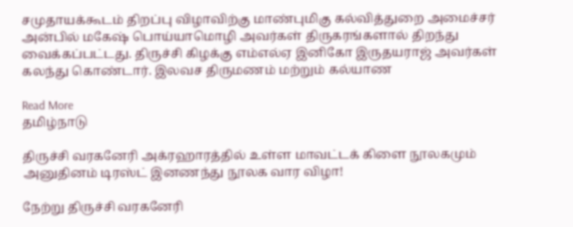சமுதாயக்கூடம் திறப்பு விழாவிற்கு மாண்புமிகு கல்வித்துறை அமைச்சர் அன்பில் மகேஷ் பொய்யாமொழி அவர்கள் திருகரங்களால் திறந்து வைக்கப்பட்டது. திருச்சி கிழக்கு எம்எல்ஏ இனிகோ இருதயராஜ் அவர்கள் கலந்து கொண்டார். இலவச திருமணம் மற்றும் கல்யாண

Read More
தமிழ்நாடு

திருச்சி வரகனேரி அக்ரஹாரத்தில் உள்ள மாவட்டக் கிளை நூலகமும் அனுதினம் டிரஸ்ட் இனணந்து நூலக வார விழா!

நேற்று திருச்சி வரகனேரி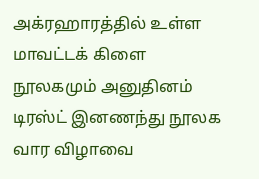அக்ரஹாரத்தில் உள்ள மாவட்டக் கிளை நூலகமும் அனுதினம் டிரஸ்ட் இனணந்து நூலக வார விழாவை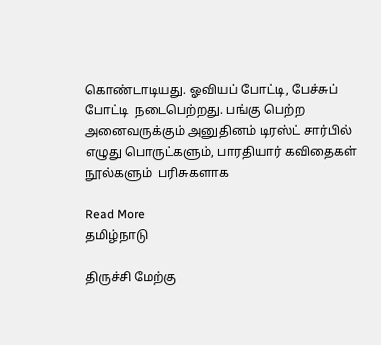கொண்டாடியது. ஓவியப் போட்டி, பேச்சுப் போட்டி  நடைபெற்றது. பங்கு பெற்ற அனைவருக்கும் அனுதினம் டிரஸ்ட் சார்பில் எழுது பொருட்களும், பாரதியார் கவிதைகள் நூல்களும்  பரிசுகளாக

Read More
தமிழ்நாடு

திருச்சி மேற்கு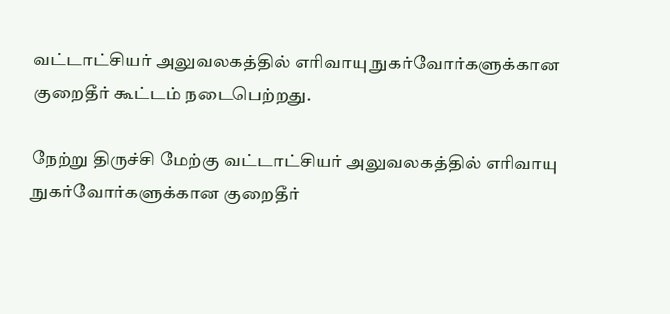வட்டாட்சியர் அலுவலகத்தில் எரிவாயு நுகர்வோர்களுக்கான குறைதீர் கூட்டம் நடைபெற்றது.

நேற்று திருச்சி மேற்கு வட்டாட்சியர் அலுவலகத்தில் எரிவாயு நுகர்வோர்களுக்கான குறைதீர்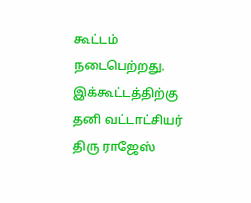கூட்டம் நடைபெற்றது. இக்கூட்டத்திற்கு தனி வட்டாட்சியர் திரு ராஜேஸ்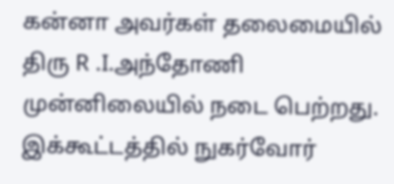கன்னா அவர்கள் தலைமையில் திரு R .I.அந்தோணி முன்னிலையில் நடை பெற்றது. இக்கூட்டத்தில் நுகர்வோர்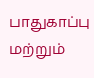பாதுகாப்பு மற்றும்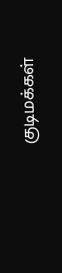குடிமக்கள்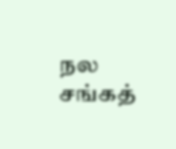நல சங்கத்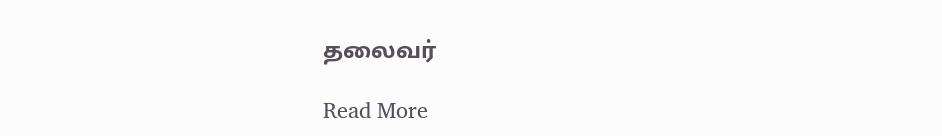தலைவர்

Read More